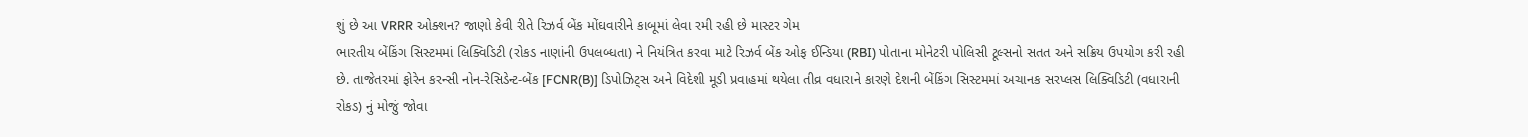શું છે આ VRRR ઓક્શન? જાણો કેવી રીતે રિઝર્વ બેંક મોંઘવારીને કાબૂમાં લેવા રમી રહી છે માસ્ટર ગેમ
ભારતીય બેંકિંગ સિસ્ટમમાં લિક્વિડિટી (રોકડ નાણાંની ઉપલબ્ધતા) ને નિયંત્રિત કરવા માટે રિઝર્વ બેંક ઓફ ઈન્ડિયા (RBI) પોતાના મોનેટરી પોલિસી ટૂલ્સનો સતત અને સક્રિય ઉપયોગ કરી રહી છે. તાજેતરમાં ફોરેન કરન્સી નોન-રેસિડેન્ટ-બેંક [FCNR(B)] ડિપોઝિટ્સ અને વિદેશી મૂડી પ્રવાહમાં થયેલા તીવ્ર વધારાને કારણે દેશની બેંકિંગ સિસ્ટમમાં અચાનક સરપ્લસ લિક્વિડિટી (વધારાની રોકડ) નું મોજું જોવા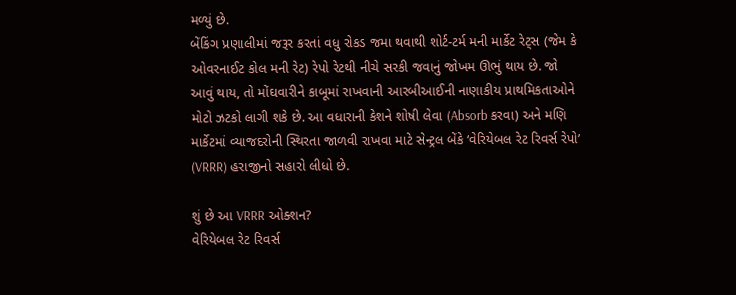મળ્યું છે.
બેંકિંગ પ્રણાલીમાં જરૂર કરતાં વધુ રોકડ જમા થવાથી શોર્ટ-ટર્મ મની માર્કેટ રેટ્સ (જેમ કે ઓવરનાઈટ કોલ મની રેટ) રેપો રેટથી નીચે સરકી જવાનું જોખમ ઊભું થાય છે. જો આવું થાય, તો મોંઘવારીને કાબૂમાં રાખવાની આરબીઆઈની નાણાકીય પ્રાથમિકતાઓને મોટો ઝટકો લાગી શકે છે. આ વધારાની કેશને શોષી લેવા (Absorb કરવા) અને મણિ માર્કેટમાં વ્યાજદરોની સ્થિરતા જાળવી રાખવા માટે સેન્ટ્રલ બેંકે ‘વેરિયેબલ રેટ રિવર્સ રેપો’ (VRRR) હરાજીનો સહારો લીધો છે.

શું છે આ VRRR ઓક્શન?
વેરિયેબલ રેટ રિવર્સ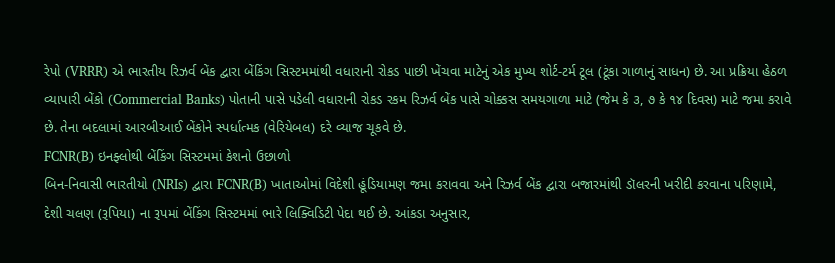રેપો (VRRR) એ ભારતીય રિઝર્વ બેંક દ્વારા બેંકિંગ સિસ્ટમમાંથી વધારાની રોકડ પાછી ખેંચવા માટેનું એક મુખ્ય શોર્ટ-ટર્મ ટૂલ (ટૂંકા ગાળાનું સાધન) છે. આ પ્રક્રિયા હેઠળ વ્યાપારી બેંકો (Commercial Banks) પોતાની પાસે પડેલી વધારાની રોકડ રકમ રિઝર્વ બેંક પાસે ચોક્કસ સમયગાળા માટે (જેમ કે ૩, ૭ કે ૧૪ દિવસ) માટે જમા કરાવે છે. તેના બદલામાં આરબીઆઈ બેંકોને સ્પર્ધાત્મક (વેરિયેબલ) દરે વ્યાજ ચૂકવે છે.
FCNR(B) ઇનફ્લોથી બેંકિંગ સિસ્ટમમાં કેશનો ઉછાળો
બિન-નિવાસી ભારતીયો (NRIs) દ્વારા FCNR(B) ખાતાઓમાં વિદેશી હૂંડિયામણ જમા કરાવવા અને રિઝર્વ બેંક દ્વારા બજારમાંથી ડૉલરની ખરીદી કરવાના પરિણામે, દેશી ચલણ (રૂપિયા) ના રૂપમાં બેંકિંગ સિસ્ટમમાં ભારે લિક્વિડિટી પેદા થઈ છે. આંકડા અનુસાર,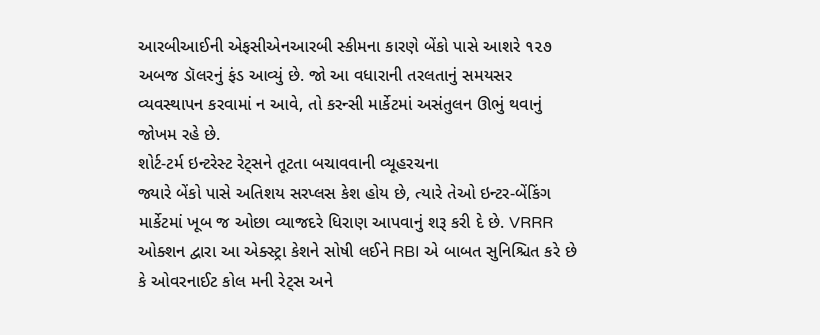આરબીઆઈની એફસીએનઆરબી સ્કીમના કારણે બેંકો પાસે આશરે ૧૨૭ અબજ ડૉલરનું ફંડ આવ્યું છે. જો આ વધારાની તરલતાનું સમયસર વ્યવસ્થાપન કરવામાં ન આવે, તો કરન્સી માર્કેટમાં અસંતુલન ઊભું થવાનું જોખમ રહે છે.
શોર્ટ-ટર્મ ઇન્ટરેસ્ટ રેટ્સને તૂટતા બચાવવાની વ્યૂહરચના
જ્યારે બેંકો પાસે અતિશય સરપ્લસ કેશ હોય છે, ત્યારે તેઓ ઇન્ટર-બેંકિંગ માર્કેટમાં ખૂબ જ ઓછા વ્યાજદરે ધિરાણ આપવાનું શરૂ કરી દે છે. VRRR ઓક્શન દ્વારા આ એક્સ્ટ્રા કેશને સોષી લઈને RBI એ બાબત સુનિશ્ચિત કરે છે કે ઓવરનાઈટ કોલ મની રેટ્સ અને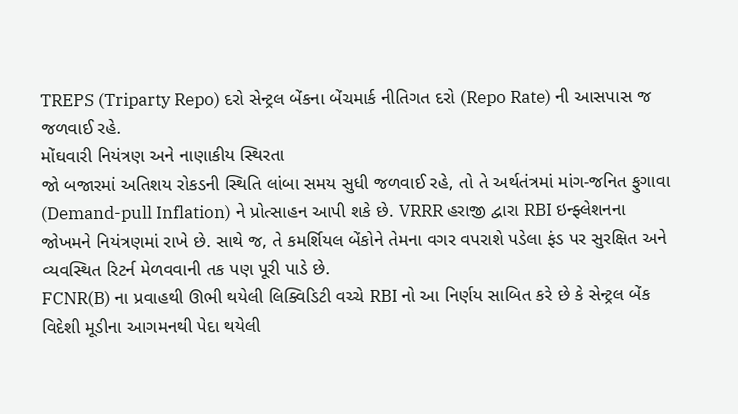TREPS (Triparty Repo) દરો સેન્ટ્રલ બેંકના બેંચમાર્ક નીતિગત દરો (Repo Rate) ની આસપાસ જ જળવાઈ રહે.
મોંઘવારી નિયંત્રણ અને નાણાકીય સ્થિરતા
જો બજારમાં અતિશય રોકડની સ્થિતિ લાંબા સમય સુધી જળવાઈ રહે, તો તે અર્થતંત્રમાં માંગ-જનિત ફુગાવા (Demand-pull Inflation) ને પ્રોત્સાહન આપી શકે છે. VRRR હરાજી દ્વારા RBI ઇન્ફ્લેશનના જોખમને નિયંત્રણમાં રાખે છે. સાથે જ, તે કમર્શિયલ બેંકોને તેમના વગર વપરાશે પડેલા ફંડ પર સુરક્ષિત અને વ્યવસ્થિત રિટર્ન મેળવવાની તક પણ પૂરી પાડે છે.
FCNR(B) ના પ્રવાહથી ઊભી થયેલી લિક્વિડિટી વચ્ચે RBI નો આ નિર્ણય સાબિત કરે છે કે સેન્ટ્રલ બેંક વિદેશી મૂડીના આગમનથી પેદા થયેલી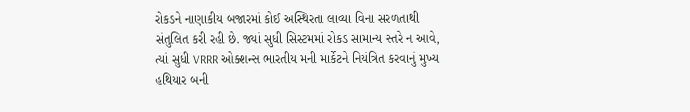રોકડને નાણાકીય બજારમાં કોઈ અસ્થિરતા લાવ્યા વિના સરળતાથી સંતુલિત કરી રહી છે. જ્યાં સુધી સિસ્ટમમાં રોકડ સામાન્ય સ્તરે ન આવે, ત્યાં સુધી VRRR ઓક્શન્સ ભારતીય મની માર્કેટને નિયંત્રિત કરવાનું મુખ્ય હથિયાર બની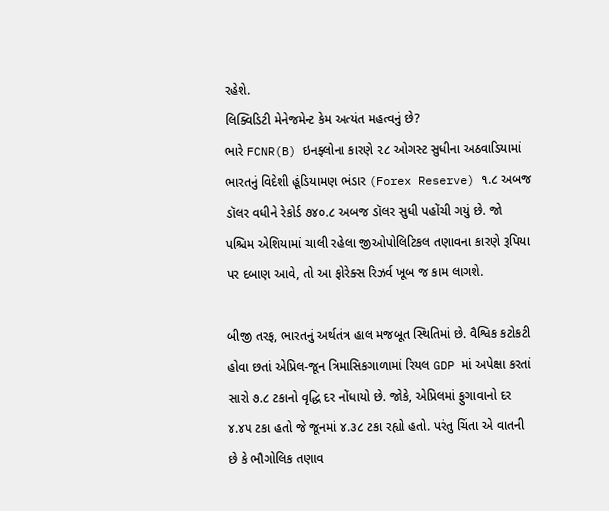રહેશે.
લિક્વિડિટી મેનેજમેન્ટ કેમ અત્યંત મહત્વનું છે?
ભારે FCNR(B) ઇનફ્લોના કારણે ૨૮ ઓગસ્ટ સુધીના અઠવાડિયામાં ભારતનું વિદેશી હૂંડિયામણ ભંડાર (Forex Reserve) ૧.૮ અબજ ડૉલર વધીને રેકોર્ડ ૭૪૦.૮ અબજ ડૉલર સુધી પહોંચી ગયું છે. જો પશ્ચિમ એશિયામાં ચાલી રહેલા જીઓપોલિટિકલ તણાવના કારણે રૂપિયા પર દબાણ આવે, તો આ ફોરેક્સ રિઝર્વ ખૂબ જ કામ લાગશે.

બીજી તરફ, ભારતનું અર્થતંત્ર હાલ મજબૂત સ્થિતિમાં છે. વૈશ્વિક કટોકટી હોવા છતાં એપ્રિલ-જૂન ત્રિમાસિકગાળામાં રિયલ GDP માં અપેક્ષા કરતાં સારો ૭.૮ ટકાનો વૃદ્ધિ દર નોંધાયો છે. જોકે, એપ્રિલમાં ફુગાવાનો દર ૪.૪૫ ટકા હતો જે જૂનમાં ૪.૩૮ ટકા રહ્યો હતો. પરંતુ ચિંતા એ વાતની છે કે ભૌગોલિક તણાવ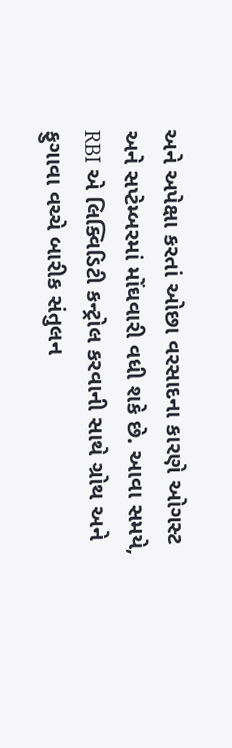અને અપેક્ષા કરતાં ઓછા વરસાદના કારણે ઓગસ્ટ અને સપ્ટેમ્બરમાં મોંઘવારી વધી શકે છે. આવા સમયે, RBI એ લિક્વિડિટી કન્ટ્રોલ કરવાની સાથે ગ્રોથ અને ફુગાવા વચ્ચે બારીક સંતુલન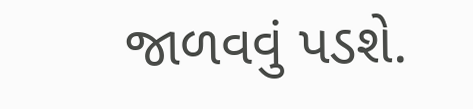જાળવવું પડશે.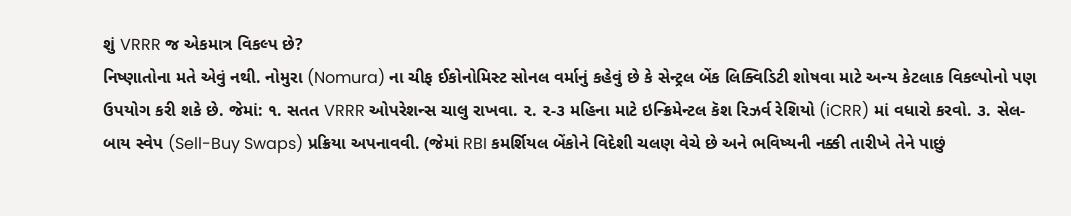શું VRRR જ એકમાત્ર વિકલ્પ છે?
નિષ્ણાતોના મતે એવું નથી. નોમુરા (Nomura) ના ચીફ ઈકોનોમિસ્ટ સોનલ વર્માનું કહેવું છે કે સેન્ટ્રલ બેંક લિક્વિડિટી શોષવા માટે અન્ય કેટલાક વિકલ્પોનો પણ ઉપયોગ કરી શકે છે. જેમાં: ૧. સતત VRRR ઓપરેશન્સ ચાલુ રાખવા. ૨. ૨-૩ મહિના માટે ઇન્ક્રિમેન્ટલ કૅશ રિઝર્વ રેશિયો (iCRR) માં વધારો કરવો. ૩. સેલ-બાય સ્વેપ (Sell-Buy Swaps) પ્રક્રિયા અપનાવવી. (જેમાં RBI કમર્શિયલ બેંકોને વિદેશી ચલણ વેચે છે અને ભવિષ્યની નક્કી તારીખે તેને પાછું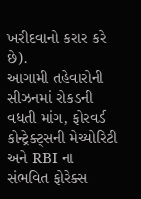ખરીદવાનો કરાર કરે છે).
આગામી તહેવારોની સીઝનમાં રોકડની વધતી માંગ, ફોરવર્ડ કોન્ટ્રેક્ટ્સની મેચ્યોરિટી અને RBI ના સંભવિત ફોરેક્સ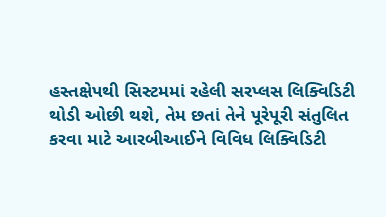હસ્તક્ષેપથી સિસ્ટમમાં રહેલી સરપ્લસ લિક્વિડિટી થોડી ઓછી થશે, તેમ છતાં તેને પૂરેપૂરી સંતુલિત કરવા માટે આરબીઆઈને વિવિધ લિક્વિડિટી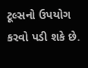ટૂલ્સનો ઉપયોગ કરવો પડી શકે છે.